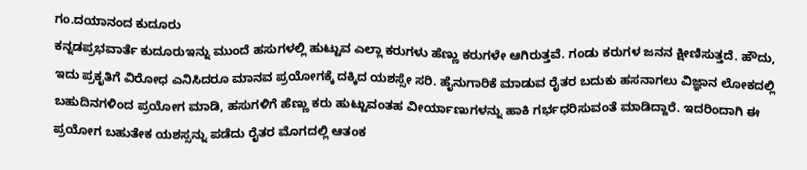ಗಂ.ದಯಾನಂದ ಕುದೂರು
ಕನ್ನಡಪ್ರಭವಾರ್ತೆ ಕುದೂರುಇನ್ನು ಮುಂದೆ ಹಸುಗಳಲ್ಲಿ ಹುಟ್ಟುವ ಎಲ್ಲಾ ಕರುಗಳು ಹೆಣ್ಣು ಕರುಗಳೇ ಆಗಿರುತ್ತವೆ. ಗಂಡು ಕರುಗಳ ಜನನ ಕ್ಷೀಣಿಸುತ್ತದೆ. ಹೌದು, ಇದು ಪ್ರಕೃತಿಗೆ ವಿರೋಧ ಎನಿಸಿದರೂ ಮಾನವ ಪ್ರಯೋಗಕ್ಕೆ ದಕ್ಕಿದ ಯಶಸ್ಸೇ ಸರಿ. ಹೈನುಗಾರಿಕೆ ಮಾಡುವ ರೈತರ ಬದುಕು ಹಸನಾಗಲು ವಿಜ್ಞಾನ ಲೋಕದಲ್ಲಿ ಬಹುದಿನಗಳಿಂದ ಪ್ರಯೋಗ ಮಾಡಿ, ಹಸುಗಳಿಗೆ ಹೆಣ್ಣು ಕರು ಹುಟ್ಟುವಂತಹ ವೀರ್ಯಾಣುಗಳನ್ನು ಹಾಕಿ ಗರ್ಭಧರಿಸುವಂತೆ ಮಾಡಿದ್ದಾರೆ. ಇದರಿಂದಾಗಿ ಈ ಪ್ರಯೋಗ ಬಹುತೇಕ ಯಶಸ್ಸನ್ನು ಪಡೆದು ರೈತರ ಮೊಗದಲ್ಲಿ ಆತಂಕ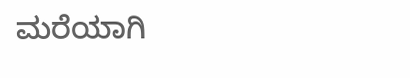ಮರೆಯಾಗಿ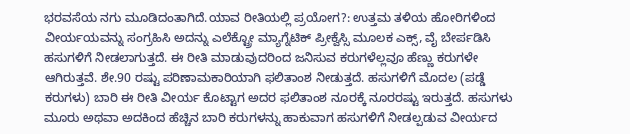ಭರವಸೆಯ ನಗು ಮೂಡಿದಂತಾಗಿದೆ.ಯಾವ ರೀತಿಯಲ್ಲಿ ಪ್ರಯೋಗ?: ಉತ್ತಮ ತಳಿಯ ಹೋರಿಗಳಿಂದ ವೀರ್ಯಯವನ್ನು ಸಂಗ್ರಹಿಸಿ ಅದನ್ನು ಎಲೆಕ್ಟ್ರೋ ಮ್ಯಾಗ್ನೆಟಿಕ್ ಪ್ರೀಕ್ವೆಸ್ಸಿ ಮೂಲಕ ಎಕ್ಸ್, ವೈ ಬೇರ್ಪಡಿಸಿ ಹಸುಗಳಿಗೆ ನೀಡಲಾಗುತ್ತದೆ. ಈ ರೀತಿ ಮಾಡುವುದರಿಂದ ಜನಿಸುವ ಕರುಗಳೆಲ್ಲವೂ ಹೆಣ್ಣು ಕರುಗಳೇ ಆಗಿರುತ್ತವೆ. ಶೇ.90 ರಷ್ಟು ಪರಿಣಾಮಕಾರಿಯಾಗಿ ಫಲಿತಾಂಶ ನೀಡುತ್ತದೆ. ಹಸುಗಳಿಗೆ ಮೊದಲ (ಪಡ್ಡೆ ಕರುಗಳು) ಬಾರಿ ಈ ರೀತಿ ವೀರ್ಯ ಕೊಟ್ಟಾಗ ಅದರ ಫಲಿತಾಂಶ ನೂರಕ್ಕೆ ನೂರರಷ್ಟು ಇರುತ್ತದೆ. ಹಸುಗಳು ಮೂರು ಅಥವಾ ಅದಕಿಂದ ಹೆಚ್ಚಿನ ಬಾರಿ ಕರುಗಳನ್ನು ಹಾಕುವಾಗ ಹಸುಗಳಿಗೆ ನೀಡಲ್ಪಡುವ ವೀರ್ಯದ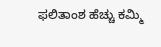ಫಲಿತಾಂಶ ಹೆಚ್ಚು ಕಮ್ಮಿ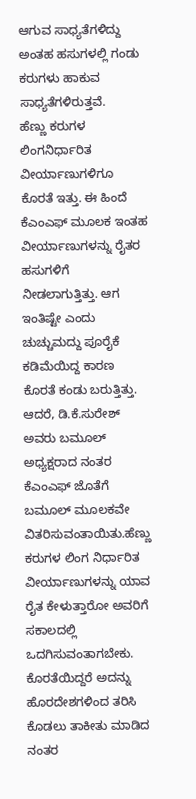ಆಗುವ ಸಾಧ್ಯತೆಗಳಿದ್ದು ಅಂತಹ ಹಸುಗಳಲ್ಲಿ ಗಂಡು ಕರುಗಳು ಹಾಕುವ ಸಾಧ್ಯತೆಗಳಿರುತ್ತವೆ.
ಹೆಣ್ಣು ಕರುಗಳ ಲಿಂಗನಿರ್ಧಾರಿತ ವೀರ್ಯಾಣುಗಳಿಗೂ ಕೊರತೆ ಇತ್ತು. ಈ ಹಿಂದೆ ಕೆಎಂಎಫ್ ಮೂಲಕ ಇಂತಹ ವೀರ್ಯಾಣುಗಳನ್ನು ರೈತರ ಹಸುಗಳಿಗೆ ನೀಡಲಾಗುತ್ತಿತ್ತು. ಆಗ ಇಂತಿಷ್ಟೇ ಎಂದು ಚುಚ್ಚುಮದ್ದು ಪೂರೈಕೆ ಕಡಿಮೆಯಿದ್ದ ಕಾರಣ ಕೊರತೆ ಕಂಡು ಬರುತ್ತಿತ್ತು. ಆದರೆ, ಡಿ.ಕೆ.ಸುರೇಶ್ ಅವರು ಬಮೂಲ್ ಅಧ್ಯಕ್ಷರಾದ ನಂತರ ಕೆಎಂಎಫ್ ಜೊತೆಗೆ ಬಮೂಲ್ ಮೂಲಕವೇ ವಿತರಿಸುವಂತಾಯಿತು.ಹೆಣ್ಣು ಕರುಗಳ ಲಿಂಗ ನಿರ್ಧಾರಿತ ವೀರ್ಯಾಣುಗಳನ್ನು ಯಾವ ರೈತ ಕೇಳುತ್ತಾರೋ ಅವರಿಗೆ ಸಕಾಲದಲ್ಲಿ ಒದಗಿಸುವಂತಾಗಬೇಕು. ಕೊರತೆಯಿದ್ದರೆ ಅದನ್ನು ಹೊರದೇಶಗಳಿಂದ ತರಿಸಿ ಕೊಡಲು ತಾಕೀತು ಮಾಡಿದ ನಂತರ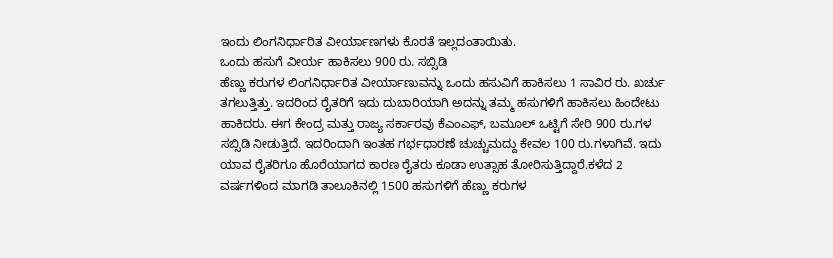ಇಂದು ಲಿಂಗನಿರ್ಧಾರಿತ ವೀರ್ಯಾಣಗಳು ಕೊರತೆ ಇಲ್ಲದಂತಾಯಿತು.
ಒಂದು ಹಸುಗೆ ವೀರ್ಯ ಹಾಕಿಸಲು 900 ರು. ಸಬ್ಸಿಡಿ
ಹೆಣ್ಣು ಕರುಗಳ ಲಿಂಗನಿರ್ಧಾರಿತ ವೀರ್ಯಾಣುವನ್ನು ಒಂದು ಹಸುವಿಗೆ ಹಾಕಿಸಲು 1 ಸಾವಿರ ರು. ಖರ್ಚು ತಗಲುತ್ತಿತ್ತು. ಇದರಿಂದ ರೈತರಿಗೆ ಇದು ದುಬಾರಿಯಾಗಿ ಅದನ್ನು ತಮ್ಮ ಹಸುಗಳಿಗೆ ಹಾಕಿಸಲು ಹಿಂದೇಟು ಹಾಕಿದರು. ಈಗ ಕೇಂದ್ರ ಮತ್ತು ರಾಜ್ಯ ಸರ್ಕಾರವು ಕೆಎಂಎಫ್, ಬಮೂಲ್ ಒಟ್ಟಿಗೆ ಸೇರಿ 900 ರು.ಗಳ ಸಬ್ಸಿಡಿ ನೀಡುತ್ತಿದೆ. ಇದರಿಂದಾಗಿ ಇಂತಹ ಗರ್ಭಧಾರಣೆ ಚುಚ್ಚುಮದ್ದು ಕೇವಲ 100 ರು.ಗಳಾಗಿವೆ. ಇದು ಯಾವ ರೈತರಿಗೂ ಹೊರೆಯಾಗದ ಕಾರಣ ರೈತರು ಕೂಡಾ ಉತ್ಸಾಹ ತೋರಿಸುತ್ತಿದ್ದಾರೆ.ಕಳೆದ 2 ವರ್ಷಗಳಿಂದ ಮಾಗಡಿ ತಾಲೂಕಿನಲ್ಲಿ 1500 ಹಸುಗಳಿಗೆ ಹೆಣ್ಣು ಕರುಗಳ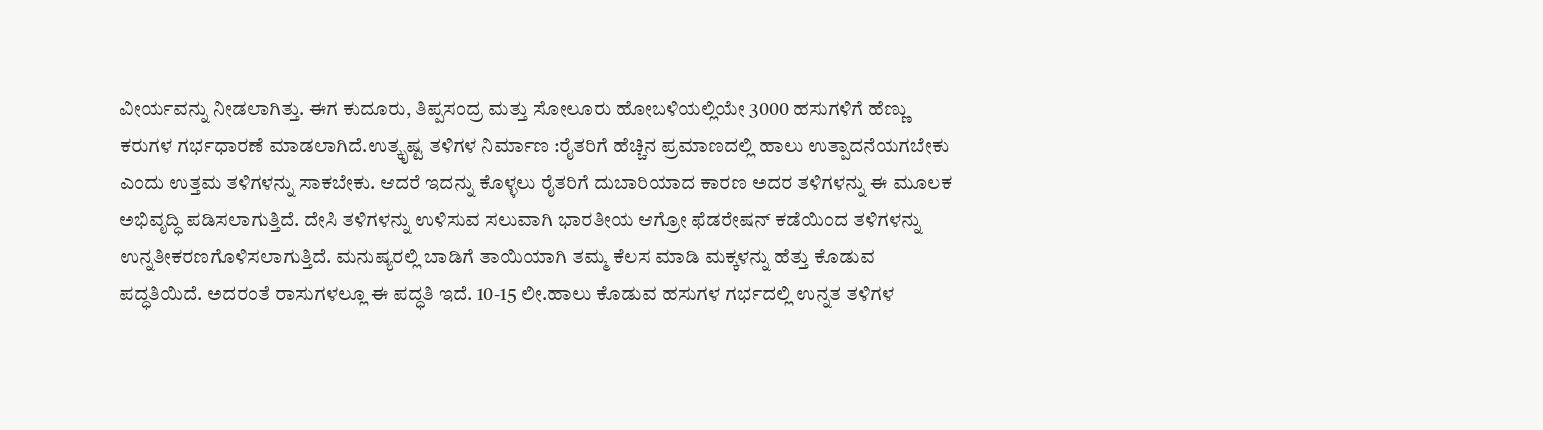ವೀರ್ಯವನ್ನು ನೀಡಲಾಗಿತ್ತು. ಈಗ ಕುದೂರು, ತಿಪ್ಪಸಂದ್ರ ಮತ್ತು ಸೋಲೂರು ಹೋಬಳಿಯಲ್ಲಿಯೇ 3000 ಹಸುಗಳಿಗೆ ಹೆಣ್ಣು ಕರುಗಳ ಗರ್ಭಧಾರಣೆ ಮಾಡಲಾಗಿದೆ.ಉತ್ಕೃಷ್ಟ ತಳಿಗಳ ನಿರ್ಮಾಣ :ರೈತರಿಗೆ ಹೆಚ್ಚಿನ ಪ್ರಮಾಣದಲ್ಲಿ ಹಾಲು ಉತ್ಪಾದನೆಯಗಬೇಕು ಎಂದು ಉತ್ತಮ ತಳಿಗಳನ್ನು ಸಾಕಬೇಕು. ಆದರೆ ಇದನ್ನು ಕೊಳ್ಳಲು ರೈತರಿಗೆ ದುಬಾರಿಯಾದ ಕಾರಣ ಅದರ ತಳಿಗಳನ್ನು ಈ ಮೂಲಕ ಅಭಿವೃದ್ಧಿ ಪಡಿಸಲಾಗುತ್ತಿದೆ. ದೇಸಿ ತಳಿಗಳನ್ನು ಉಳಿಸುವ ಸಲುವಾಗಿ ಭಾರತೀಯ ಆಗ್ರೋ ಫೆಡರೇಷನ್ ಕಡೆಯಿಂದ ತಳಿಗಳನ್ನು ಉನ್ನತೀಕರಣಗೊಳಿಸಲಾಗುತ್ತಿದೆ. ಮನುಷ್ಯರಲ್ಲಿ ಬಾಡಿಗೆ ತಾಯಿಯಾಗಿ ತಮ್ಮ ಕೆಲಸ ಮಾಡಿ ಮಕ್ಕಳನ್ನು ಹೆತ್ತು ಕೊಡುವ ಪದ್ಧತಿಯಿದೆ. ಅದರಂತೆ ರಾಸುಗಳಲ್ಲೂ ಈ ಪದ್ಧತಿ ಇದೆ. 10-15 ಲೀ.ಹಾಲು ಕೊಡುವ ಹಸುಗಳ ಗರ್ಭದಲ್ಲಿ ಉನ್ನತ ತಳಿಗಳ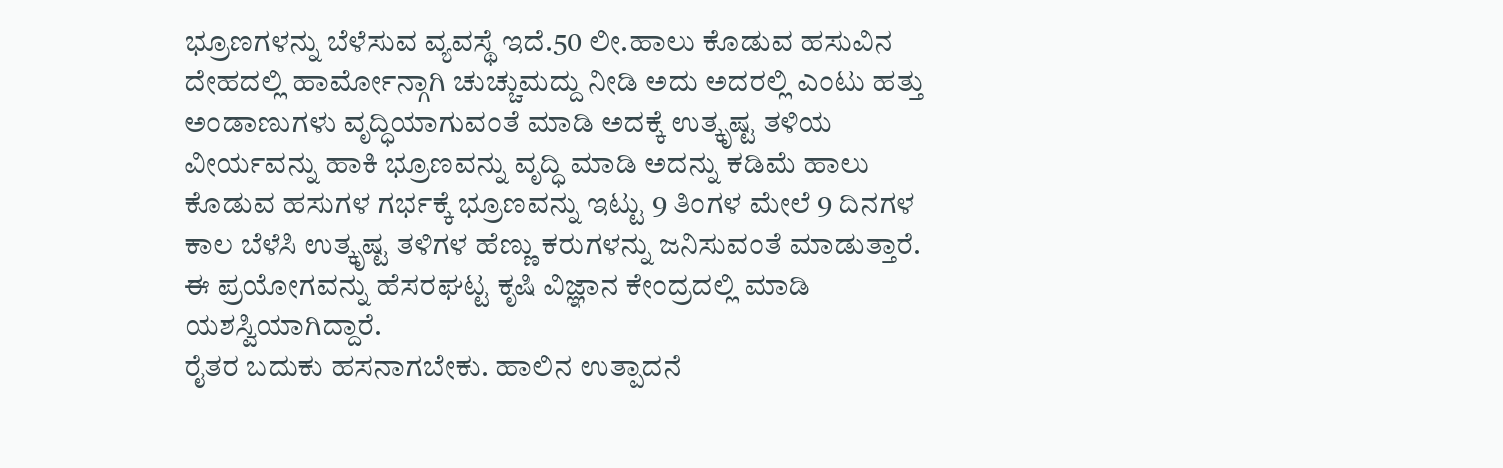ಭ್ರೂಣಗಳನ್ನು ಬೆಳೆಸುವ ವ್ಯವಸ್ಥೆ ಇದೆ.50 ಲೀ.ಹಾಲು ಕೊಡುವ ಹಸುವಿನ ದೇಹದಲ್ಲಿ ಹಾರ್ಮೋನ್ಗಾಗಿ ಚುಚ್ಚುಮದ್ದು ನೀಡಿ ಅದು ಅದರಲ್ಲಿ ಎಂಟು ಹತ್ತು ಅಂಡಾಣುಗಳು ವೃದ್ಧಿಯಾಗುವಂತೆ ಮಾಡಿ ಅದಕ್ಕೆ ಉತ್ಕೃಷ್ಟ ತಳಿಯ ವೀರ್ಯವನ್ನು ಹಾಕಿ ಭ್ರೂಣವನ್ನು ವೃದ್ಧಿ ಮಾಡಿ ಅದನ್ನು ಕಡಿಮೆ ಹಾಲು ಕೊಡುವ ಹಸುಗಳ ಗರ್ಭಕ್ಕೆ ಭ್ರೂಣವನ್ನು ಇಟ್ಟು 9 ತಿಂಗಳ ಮೇಲೆ 9 ದಿನಗಳ ಕಾಲ ಬೆಳೆಸಿ ಉತ್ಕೃಷ್ಟ ತಳಿಗಳ ಹೆಣ್ಣು ಕರುಗಳನ್ನು ಜನಿಸುವಂತೆ ಮಾಡುತ್ತಾರೆ. ಈ ಪ್ರಯೋಗವನ್ನು ಹೆಸರಘಟ್ಟ ಕೃಷಿ ವಿಜ್ಞಾನ ಕೇಂದ್ರದಲ್ಲಿ ಮಾಡಿ ಯಶಸ್ವಿಯಾಗಿದ್ದಾರೆ.
ರೈತರ ಬದುಕು ಹಸನಾಗಬೇಕು. ಹಾಲಿನ ಉತ್ಪಾದನೆ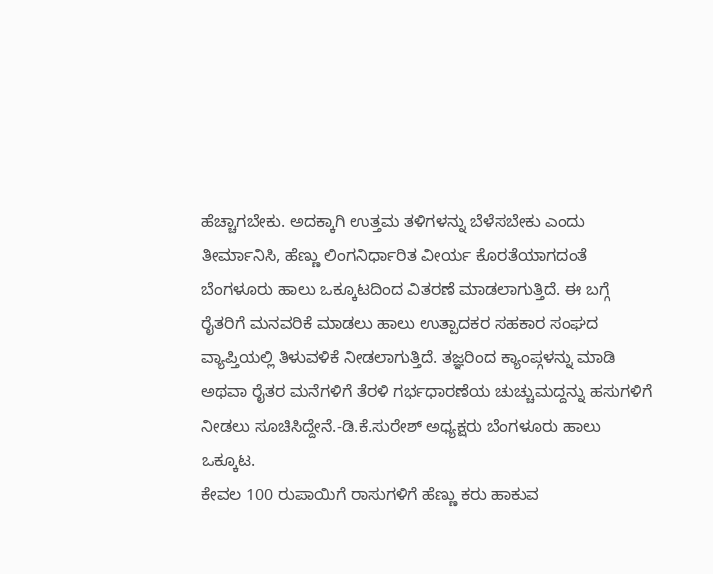ಹೆಚ್ಚಾಗಬೇಕು. ಅದಕ್ಕಾಗಿ ಉತ್ತಮ ತಳಿಗಳನ್ನು ಬೆಳೆಸಬೇಕು ಎಂದು ತೀರ್ಮಾನಿಸಿ, ಹೆಣ್ಣು ಲಿಂಗನಿರ್ಧಾರಿತ ವೀರ್ಯ ಕೊರತೆಯಾಗದಂತೆ ಬೆಂಗಳೂರು ಹಾಲು ಒಕ್ಕೂಟದಿಂದ ವಿತರಣೆ ಮಾಡಲಾಗುತ್ತಿದೆ. ಈ ಬಗ್ಗೆ ರೈತರಿಗೆ ಮನವರಿಕೆ ಮಾಡಲು ಹಾಲು ಉತ್ಪಾದಕರ ಸಹಕಾರ ಸಂಘದ ವ್ಯಾಪ್ತಿಯಲ್ಲಿ ತಿಳುವಳಿಕೆ ನೀಡಲಾಗುತ್ತಿದೆ. ತಜ್ಞರಿಂದ ಕ್ಯಾಂಪ್ಗಳನ್ನು ಮಾಡಿ ಅಥವಾ ರೈತರ ಮನೆಗಳಿಗೆ ತೆರಳಿ ಗರ್ಭಧಾರಣೆಯ ಚುಚ್ಚುಮದ್ದನ್ನು ಹಸುಗಳಿಗೆ ನೀಡಲು ಸೂಚಿಸಿದ್ದೇನೆ.-ಡಿ.ಕೆ.ಸುರೇಶ್ ಅಧ್ಯಕ್ಷರು ಬೆಂಗಳೂರು ಹಾಲು ಒಕ್ಕೂಟ.
ಕೇವಲ 100 ರುಪಾಯಿಗೆ ರಾಸುಗಳಿಗೆ ಹೆಣ್ಣು ಕರು ಹಾಕುವ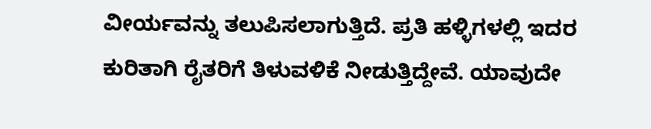ವೀರ್ಯವನ್ನು ತಲುಪಿಸಲಾಗುತ್ತಿದೆ. ಪ್ರತಿ ಹಳ್ಳಿಗಳಲ್ಲಿ ಇದರ ಕುರಿತಾಗಿ ರೈತರಿಗೆ ತಿಳುವಳಿಕೆ ನೀಡುತ್ತಿದ್ದೇವೆ. ಯಾವುದೇ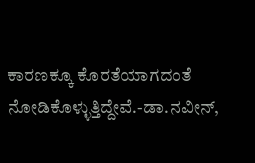ಕಾರಣಕ್ಕೂ ಕೊರತೆಯಾಗದಂತೆ ನೋಡಿಕೊಳ್ಳುತ್ತಿದ್ದೇವೆ.-ಡಾ.ನವೀನ್,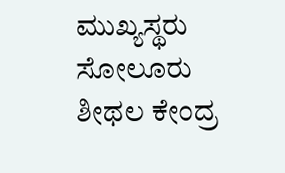ಮುಖ್ಯಸ್ಥರು ಸೋಲೂರು ಶೀಥಲ ಕೇಂದ್ರ